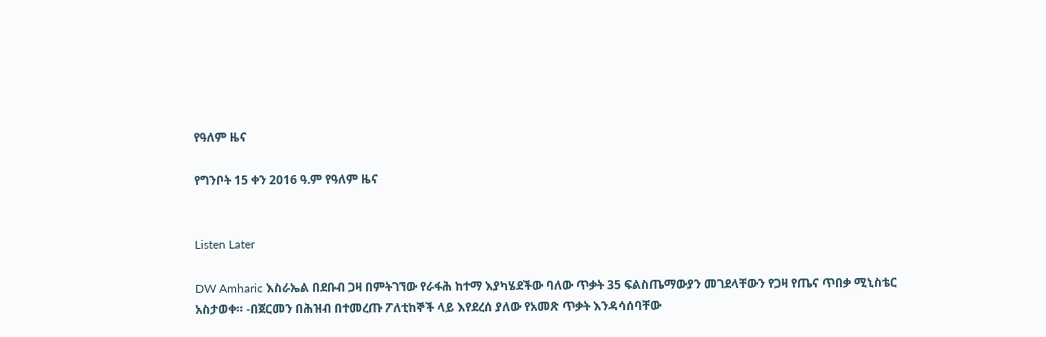የዓለም ዜና

የግንቦት 15 ቀን 2016 ዓ.ም የዓለም ዜና


Listen Later

DW Amharic እስራኤል በደቡብ ጋዛ በምትገኘው የራፋሕ ከተማ እያካሄደችው ባለው ጥቃት 35 ፍልስጤማውያን መገደላቸውን የጋዛ የጤና ጥበቃ ሚኒስቴር አስታወቀ። -በጀርመን በሕዝብ በተመረጡ ፖለቲከኞች ላይ እየደረሰ ያለው የአመጽ ጥቃት እንዳሳሰባቸው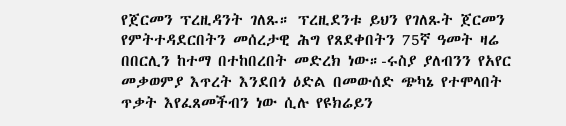የጀርመን ፕረዚዳንት ገለጹ። ፕረዚደንቱ ይህን የገለጹት ጀርመን የምትተዳደርበትን መሰረታዊ ሕግ የጸደቀበትን 75ኛ ዓመት ዛሬ በበርሊን ከተማ በተከበረበት መድረክ ነው።-ሩስያ ያለብንን የአየር መቃወምያ እጥረት እንደበጎ ዕድል በመውሰድ ጭካኔ የተሞላበት ጥቃት እየፈጸመችብን ነው ሲሉ የዩክሬይን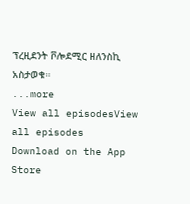ፕረዚደንት ቮሎደሚር ዘለንስኪ አስታወቁ።
...more
View all episodesView all episodes
Download on the App Store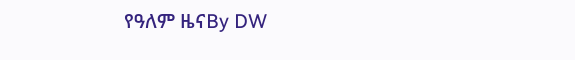የዓለም ዜናBy DW